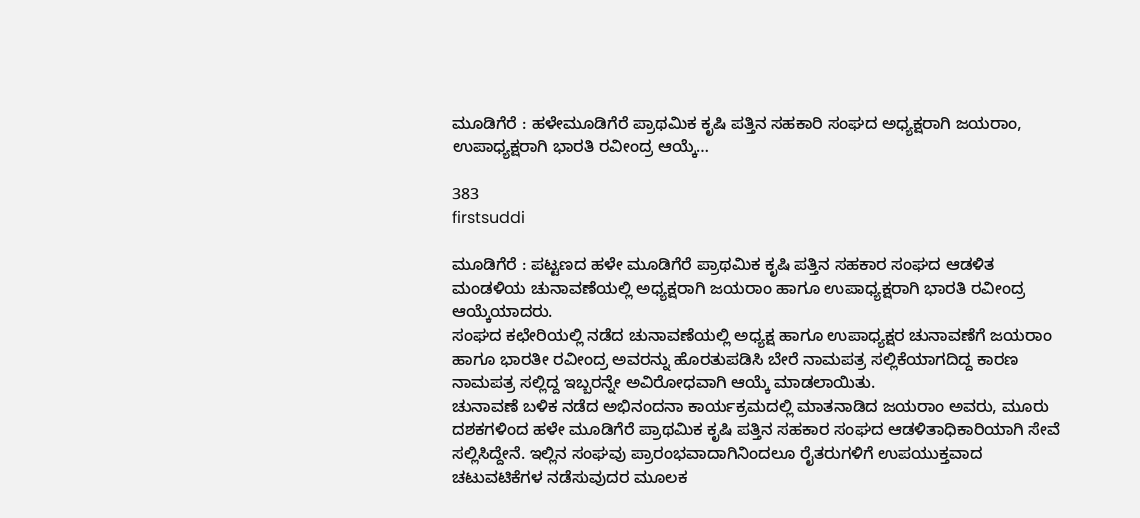ಮೂಡಿಗೆರೆ : ಹಳೇಮೂಡಿಗೆರೆ ಪ್ರಾಥಮಿಕ ಕೃಷಿ ಪತ್ತಿನ ಸಹಕಾರಿ ಸಂಘದ ಅಧ್ಯಕ್ಷರಾಗಿ ಜಯರಾಂ, ಉಪಾಧ್ಯಕ್ಷರಾಗಿ ಭಾರತಿ ರವೀಂದ್ರ ಆಯ್ಕೆ…

383
firstsuddi

ಮೂಡಿಗೆರೆ : ಪಟ್ಟಣದ ಹಳೇ ಮೂಡಿಗೆರೆ ಪ್ರಾಥಮಿಕ ಕೃಷಿ ಪತ್ತಿನ ಸಹಕಾರ ಸಂಘದ ಆಡಳಿತ ಮಂಡಳಿಯ ಚುನಾವಣೆಯಲ್ಲಿ ಅಧ್ಯಕ್ಷರಾಗಿ ಜಯರಾಂ ಹಾಗೂ ಉಪಾಧ್ಯಕ್ಷರಾಗಿ ಭಾರತಿ ರವೀಂದ್ರ ಆಯ್ಕೆಯಾದರು.
ಸಂಘದ ಕಛೇರಿಯಲ್ಲಿ ನಡೆದ ಚುನಾವಣೆಯಲ್ಲಿ ಅಧ್ಯಕ್ಷ ಹಾಗೂ ಉಪಾಧ್ಯಕ್ಷರ ಚುನಾವಣೆಗೆ ಜಯರಾಂ ಹಾಗೂ ಭಾರತೀ ರವೀಂದ್ರ ಅವರನ್ನು ಹೊರತುಪಡಿಸಿ ಬೇರೆ ನಾಮಪತ್ರ ಸಲ್ಲಿಕೆಯಾಗದಿದ್ದ ಕಾರಣ ನಾಮಪತ್ರ ಸಲ್ಲಿದ್ದ ಇಬ್ಬರನ್ನೇ ಅವಿರೋಧವಾಗಿ ಆಯ್ಕೆ ಮಾಡಲಾಯಿತು.
ಚುನಾವಣೆ ಬಳಿಕ ನಡೆದ ಅಭಿನಂದನಾ ಕಾರ್ಯಕ್ರಮದಲ್ಲಿ ಮಾತನಾಡಿದ ಜಯರಾಂ ಅವರು, ಮೂರು ದಶಕಗಳಿಂದ ಹಳೇ ಮೂಡಿಗೆರೆ ಪ್ರಾಥಮಿಕ ಕೃಷಿ ಪತ್ತಿನ ಸಹಕಾರ ಸಂಘದ ಆಡಳಿತಾಧಿಕಾರಿಯಾಗಿ ಸೇವೆ ಸಲ್ಲಿಸಿದ್ದೇನೆ. ಇಲ್ಲಿನ ಸಂಘವು ಪ್ರಾರಂಭವಾದಾಗಿನಿಂದಲೂ ರೈತರುಗಳಿಗೆ ಉಪಯುಕ್ತವಾದ ಚಟುವಟಿಕೆಗಳ ನಡೆಸುವುದರ ಮೂಲಕ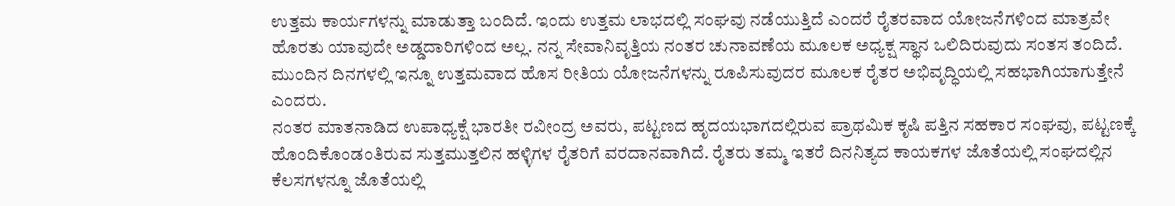ಉತ್ತಮ ಕಾರ್ಯಗಳನ್ನು ಮಾಡುತ್ತಾ ಬಂದಿದೆ. ಇಂದು ಉತ್ತಮ ಲಾಭದಲ್ಲಿ ಸಂಘವು ನಡೆಯುತ್ತಿದೆ ಎಂದರೆ ರೈತರವಾದ ಯೋಜನೆಗಳಿಂದ ಮಾತ್ರವೇ ಹೊರತು ಯಾವುದೇ ಅಡ್ಡದಾರಿಗಳಿಂದ ಅಲ್ಲ. ನನ್ನ ಸೇವಾನಿವೃತ್ತಿಯ ನಂತರ ಚುನಾವಣೆಯ ಮೂಲಕ ಅಧ್ಯಕ್ಷ ಸ್ಥಾನ ಒಲಿದಿರುವುದು ಸಂತಸ ತಂದಿದೆ. ಮುಂದಿನ ದಿನಗಳಲ್ಲಿ ಇನ್ನೂ ಉತ್ತಮವಾದ ಹೊಸ ರೀತಿಯ ಯೋಜನೆಗಳನ್ನು ರೂಪಿಸುವುದರ ಮೂಲಕ ರೈತರ ಅಭಿವೃದ್ಧಿಯಲ್ಲಿ ಸಹಭಾಗಿಯಾಗುತ್ತೇನೆ ಎಂದರು.
ನಂತರ ಮಾತನಾಡಿದ ಉಪಾಧ್ಯಕ್ಷೆ ಭಾರತೀ ರವೀಂದ್ರ ಅವರು, ಪಟ್ಟಣದ ಹೃದಯಭಾಗದಲ್ಲಿರುವ ಪ್ರಾಥಮಿಕ ಕೃಷಿ ಪತ್ತಿನ ಸಹಕಾರ ಸಂಘವು, ಪಟ್ಟಣಕ್ಕೆ ಹೊಂದಿಕೊಂಡಂತಿರುವ ಸುತ್ತಮುತ್ತಲಿನ ಹಳ್ಳಿಗಳ ರೈತರಿಗೆ ವರದಾನವಾಗಿದೆ. ರೈತರು ತಮ್ಮ ಇತರೆ ದಿನನಿತ್ಯದ ಕಾಯಕಗಳ ಜೊತೆಯಲ್ಲಿ ಸಂಘದಲ್ಲಿನ ಕೆಲಸಗಳನ್ನೂ ಜೊತೆಯಲ್ಲಿ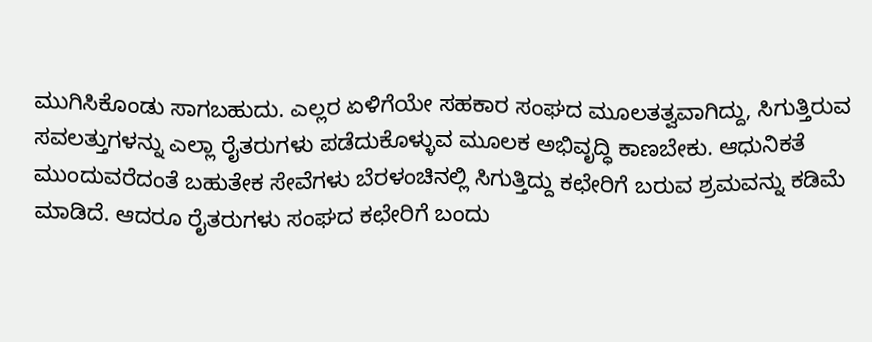ಮುಗಿಸಿಕೊಂಡು ಸಾಗಬಹುದು. ಎಲ್ಲರ ಏಳಿಗೆಯೇ ಸಹಕಾರ ಸಂಘದ ಮೂಲತತ್ವವಾಗಿದ್ದು, ಸಿಗುತ್ತಿರುವ ಸವಲತ್ತುಗಳನ್ನು ಎಲ್ಲಾ ರೈತರುಗಳು ಪಡೆದುಕೊಳ್ಳುವ ಮೂಲಕ ಅಭಿವೃದ್ಧಿ ಕಾಣಬೇಕು. ಆಧುನಿಕತೆ ಮುಂದುವರೆದಂತೆ ಬಹುತೇಕ ಸೇವೆಗಳು ಬೆರಳಂಚಿನಲ್ಲಿ ಸಿಗುತ್ತಿದ್ದು ಕಛೇರಿಗೆ ಬರುವ ಶ್ರಮವನ್ನು ಕಡಿಮೆ ಮಾಡಿದೆ. ಆದರೂ ರೈತರುಗಳು ಸಂಘದ ಕಛೇರಿಗೆ ಬಂದು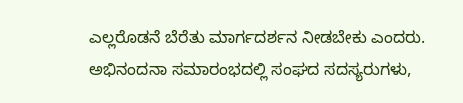ಎಲ್ಲರೊಡನೆ ಬೆರೆತು ಮಾರ್ಗದರ್ಶನ ನೀಡಬೇಕು ಎಂದರು.
ಅಭಿನಂದನಾ ಸಮಾರಂಭದಲ್ಲಿ ಸಂಘದ ಸದಸ್ಯರುಗಳು,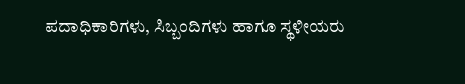ಪದಾಧಿಕಾರಿಗಳು, ಸಿಬ್ಬಂದಿಗಳು ಹಾಗೂ ಸ್ಥಳೀಯರು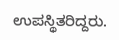ಉಪಸ್ಥಿತರಿದ್ದರು.